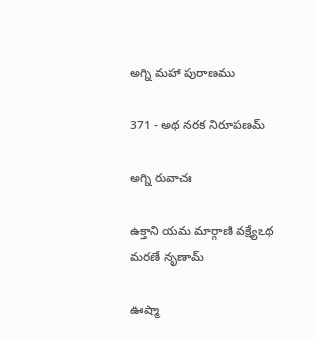అగ్ని మహా పురాణము

371 - అథ నరక నిరూపణమ్

అగ్ని రువాచః

ఉక్తాని యమ మార్గాణి వక్ష్యేఽథ మరణే నృణామ్

ఊష్మా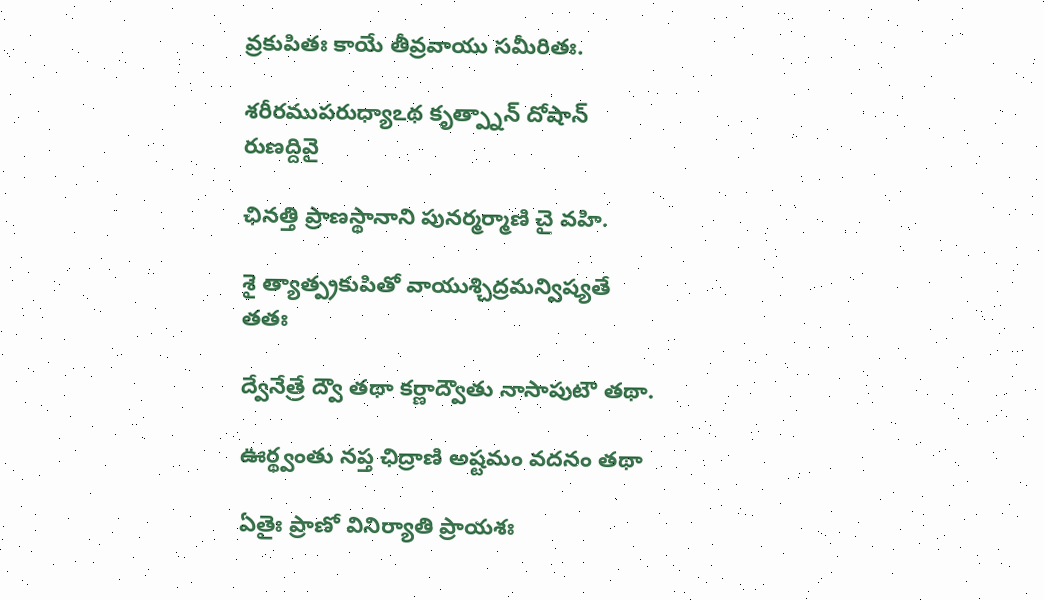వ్రకుపితః కాయే తీవ్రవాయు సమీరితః.

శరీరముపరుధ్యాఽథ కృత్ప్నాన్ దోషాన్ రుణద్దివై

ఛినత్తి ప్రాణస్థానాని పునర్మర్మాణి చై వహి.

శై త్యాత్ప్రకుపితో వాయుశ్చిద్రమన్విష్యతే తతః

ద్వేనేత్రే ద్వౌ తథా కర్ణాద్వౌతు నాసాపుటౌ తథా.

ఊర్థ్వంతు నప్త ఛిద్రాణి అష్టమం వదనం తథా

ఏతైః ప్రాణో వినిర్యాతి ప్రాయశః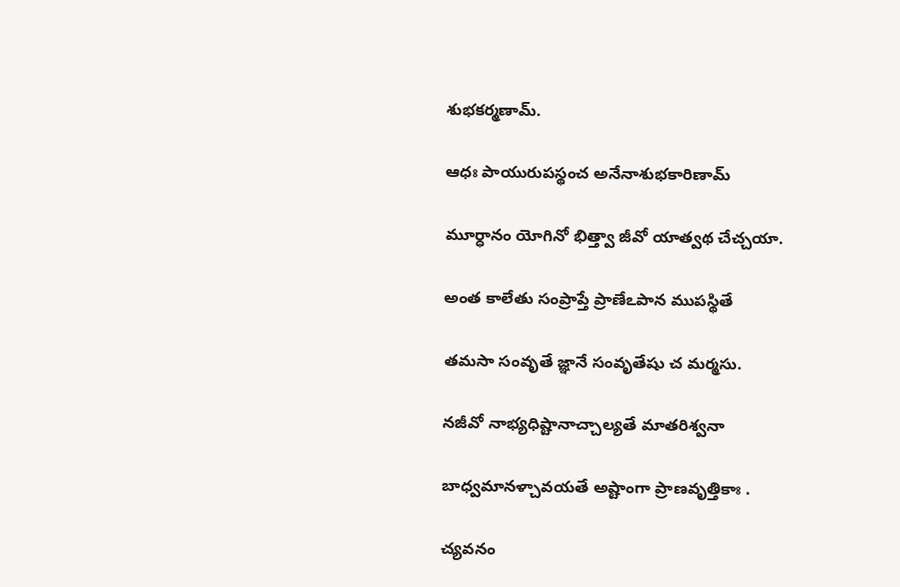శుభకర్మణామ్.

ఆధః పాయురుపస్థంచ అనేనాశుభకారిణామ్

మూర్ధానం యోగినో భిత్త్వా జీవో యాత్వథ చేచ్చయా.

అంత కాలేతు సంప్రాప్తే ప్రాణేఽపాన ముపస్థితే

తమసా సంవృతే జ్ఞానే సంవృతేషు చ మర్మసు.

నజీవో నాభ్యధిష్టానాచ్చాల్యతే మాతరిశ్వనా

బాధ్వమానళ్చావయతే అష్టాంగా ప్రాణవృత్తికాః .

చ్యవనం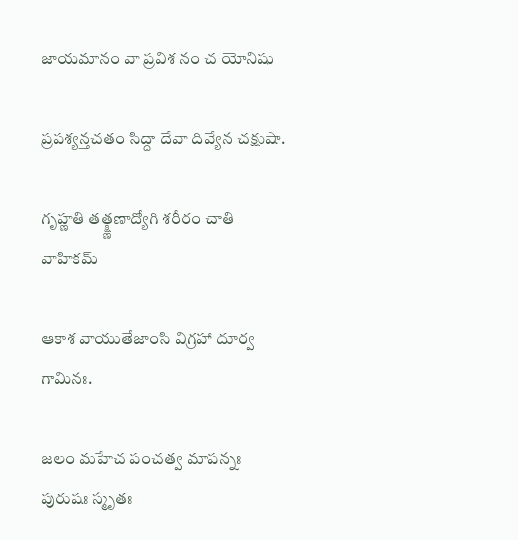జాయమానం వా ప్రవిశ నం చ యోనిషు

ప్రపశ్యన్తచతం సిద్దా దేవా దివ్యేన చక్షుషా.

గృహ్ణతి తత్క్ష్ణణాద్యోగి శరీరం చాతి వాహికమ్

ఆకాశ వాయుతేజాంసి విగ్రహా దూర్వ గామినః.

జలం మహేచ పంచత్వ మాపన్నః పురుషః స్మృతః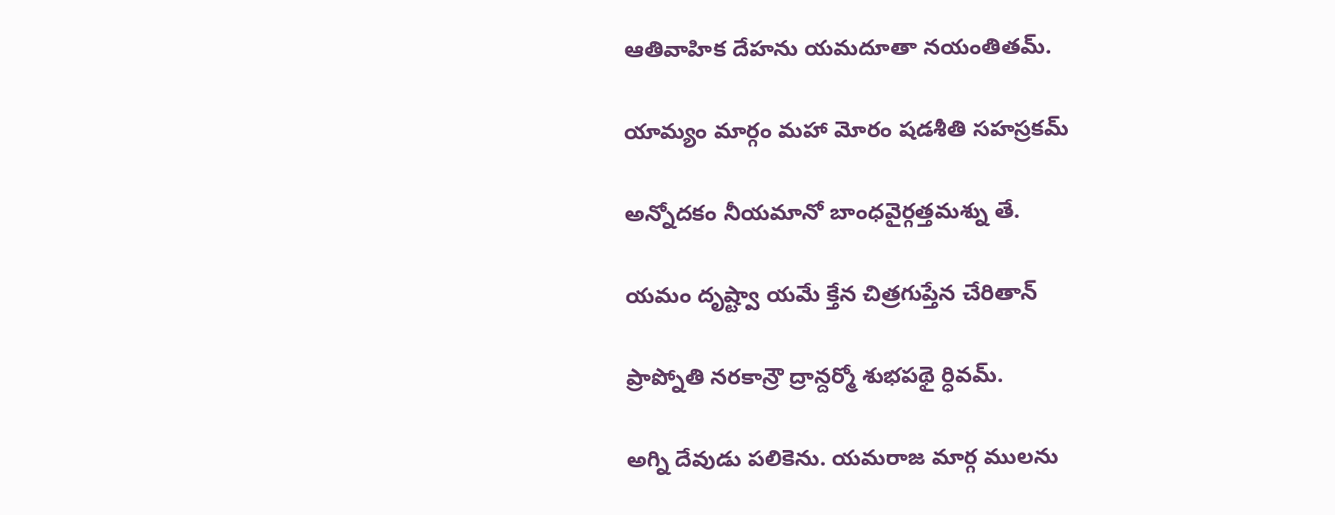ఆతివాహిక దేహను యమదూతా నయంతితమ్.

యామ్యం మార్గం మహా మోరం షడశీతి సహస్రకమ్

అన్నోదకం నీయమానో బాంధవైర్గత్తమశ్ను తే.

యమం దృష్ట్వా యమే క్తేన చిత్రగుప్తేన చేరితాన్

ప్రాప్నోతి నరకాన్రౌ ద్రాన్దర్మో శుభపథై ర్ధివమ్.

అగ్ని దేవుడు పలికెను. యమరాజ మార్గ ములను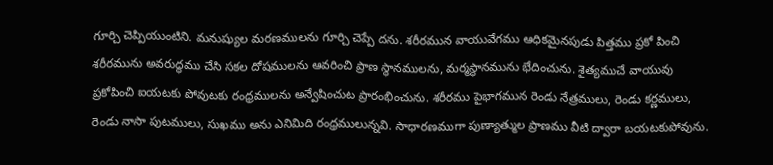గూర్చి చెప్పియుంటిని. మనుష్యుల మరణములను గూర్చి చెప్పే దను. శరీరమున వాయువేగము ఆధికమైనపుడు పిత్తము ప్రకో పించి శరీరమును అవరుద్ధము చేసి సకల దోషములను ఆవరించి ప్రాణ స్థానములను, మర్మస్థానమును భేదించును. శైత్యముచే వాయువు ప్రకోపించి ఐయటకు పోవుటకు రంధ్రములను అన్వేషించుట ప్రారంభించును. శరీరము పైభాగమున రెండు నేత్రములు, రెండు కర్ణములు, రెండు నాసా పుటములు, సుఖము అను ఎనిమిది రంధ్రములున్నవి. సాధారణముగా పుణ్యాత్ముల ప్రాణము వీటి ద్వారా బయటకుపోవును.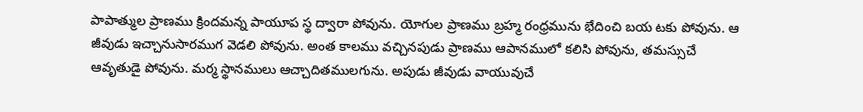పాపాత్ముల ప్రాణము క్రిందమన్న పాయూప స్థ ద్వారా పోవును. యోగుల ప్రాణము బ్రహ్మ రంధ్రమును భేదించి బయ టకు పోవును. ఆ జీవుడు ఇచ్చానుసారముగ వెడలి పోవును. అంత కాలము వచ్చినపుడు ప్రాణము ఆపానములో కలిసి పోవును, తమస్సుచే ఆవృతుడై పోవును. మర్మ స్థానములు ఆచ్చాదితములగును. అపుడు జీవుడు వాయువుచే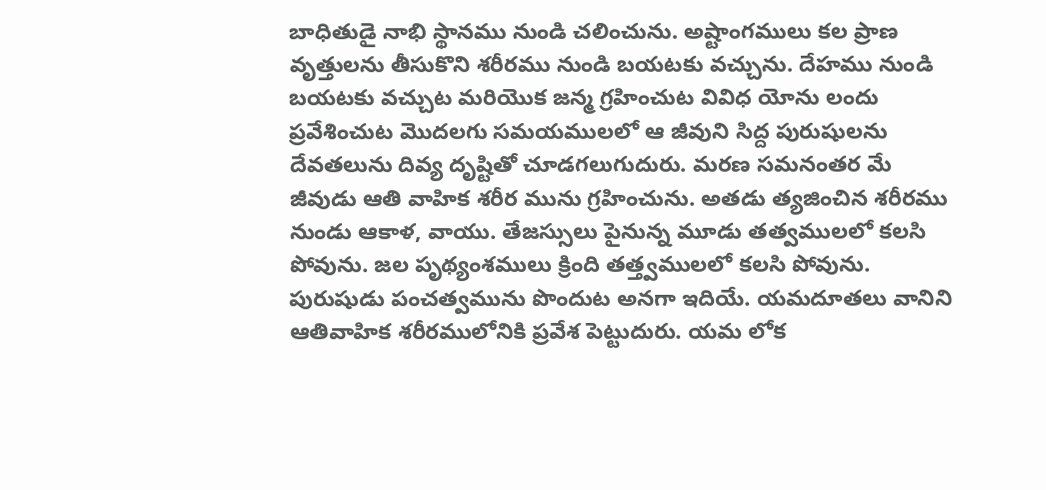బాధితుడై నాభి స్థానము నుండి చలించును. అష్టాంగములు కల ప్రాణ వృత్తులను తీసుకొని శరీరము నుండి బయటకు వచ్చును. దేహము నుండి బయటకు వచ్చుట మరియొక జన్మ గ్రహించుట వివిధ యోను లందు ప్రవేశించుట మొదలగు సమయములలో ఆ జీవుని సిద్ద పురుషులను దేవతలును దివ్య దృష్టితో చూడగలుగుదురు. మరణ సమనంతర మే జీవుడు ఆతి వాహిక శరీర మును గ్రహించును. అతడు త్యజించిన శరీరము నుండు ఆకాళ, వాయు. తేజస్సులు పైనున్న మూడు తత్వములలో కలసి పోవును. జల పృథ్యంశములు క్రింది తత్త్వములలో కలసి పోవును. పురుషుడు పంచత్వమును పొందుట అనగా ఇదియే. యమదూతలు వానిని ఆతివాహిక శరీరములోనికి ప్రవేశ పెట్టుదురు. యమ లోక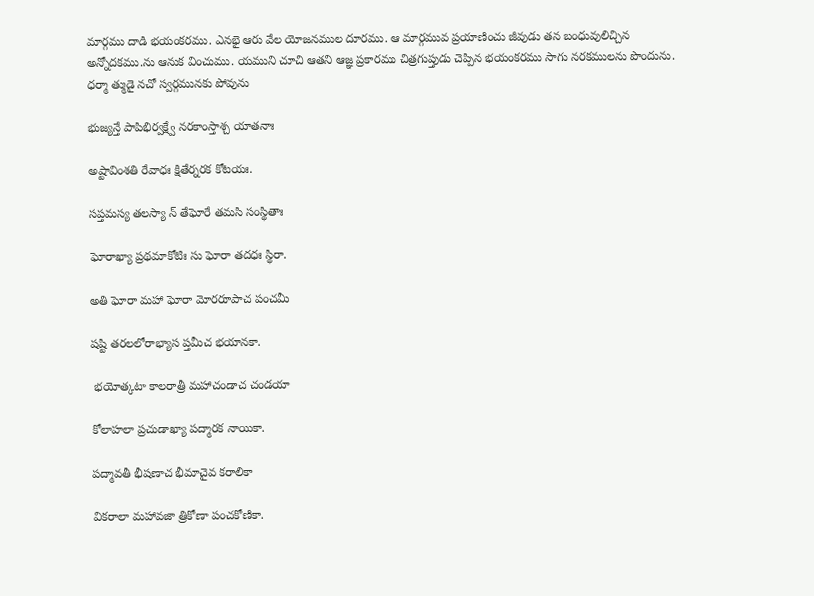మార్గము దాడి భయంకరము. ఎనభై ఆరు వేల యోజనముల దూరము. ఆ మార్గమువ ప్రయాణించు జీవుడు తన బంధువులిచ్చిన అన్నోదకము.ను ఆనుక వించుము. యముని చూచి ఆతని ఆజ్ఞ ప్రకారము చిత్రగుప్తుడు చెప్పిన భయంకరము సాగు నరకములను పొందును. ధర్మా త్ముడై నచో స్వర్గమునకు పోవును

భుజ్యన్తే పాపిభిర్వక్ష్వే నరకాంస్తాశ్చ యాతనాః

అష్టావింశతి రేవాధః క్షితేర్నరక కోటయః.

సప్తమస్య తలస్యా న్ తేఘోరే తమసి సంస్థితాః

ఘోరాఖ్యా ప్రథమాకోటిః సు ఘోరా తదధః స్థిరా.

అతి ఘోరా మహా ఘోరా మోరరూపాచ పంచమీ

షష్టి తరలలోరాభ్యాస ప్తమీచ భయానకా.

 భయోత్కటా కాలరాత్రీ మహాచండాచ చండయా

కోలాహలా ప్రచుడాఖ్యా పద్మారక నాయికా.

పద్మావతీ భీషణాచ భీమాచైవ కరాలికా

వికరాలా మహావజా త్రికోణా పంచకోణికా.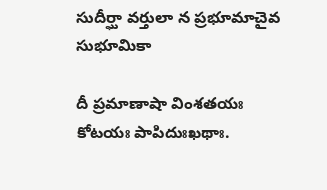సుదీర్ఘా వర్తులా న ప్రభూమాచైవ సుభూమికా

దీ ప్రమాణాషా వింశతయః కోటయః పాపిదుఃఖథాః.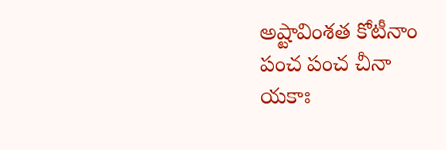అష్టావింశత కోటీనాం పంచ పంచ చీనా యకాః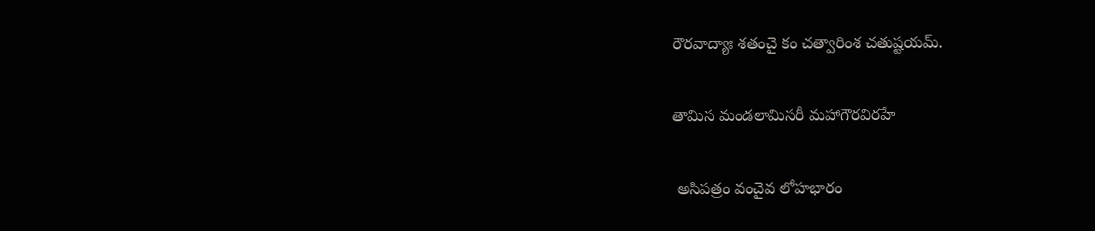రౌరవాద్యాః శతంచై కం చత్వారింశ చతుష్టయమ్.

తామిస మండలామిసరీ మహాగౌరవిరహే

 అసిపత్రం వంచైవ లోహభారం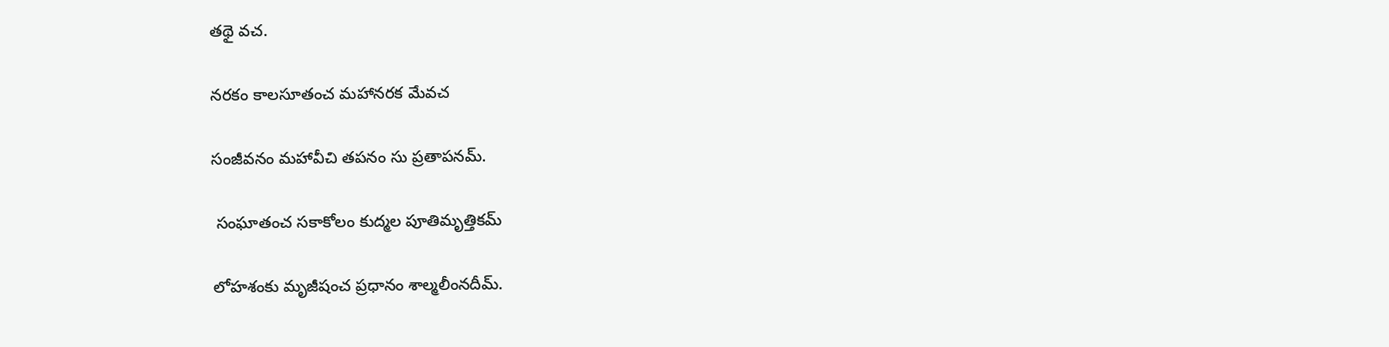తథై వచ.

నరకం కాలసూతంచ మహానరక మేవచ

సంజీవనం మహావీచి తపనం సు ప్రతాపనమ్.

 సంఘాతంచ సకాకోలం కుద్మల పూతిమృత్తికమ్

లోహశంకు మృజీషంచ ప్రధానం శాల్మలీంనదీమ్.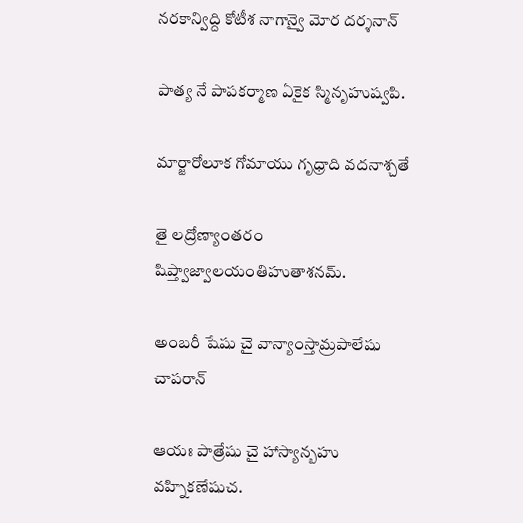నరకాన్విద్ది కోటీశ నాగాన్వై మోర దర్శనాన్

పాత్య నే పాపకర్మాణ ఏకైక స్మినృహుష్వపి.

మార్జారోలూక గోమాయు గృధ్రాది వదనాశ్చతే

తై లద్రోణ్యాంతరం షిప్త్వాజ్వాలయంతిహుతాశనమ్.

అంబరీ షేషు చై వాన్యాంస్తామ్రపాలేషు చాపరాన్

ఆయః పాత్రేషు చై హాస్యాన్బహు వహ్నికణేషుచ.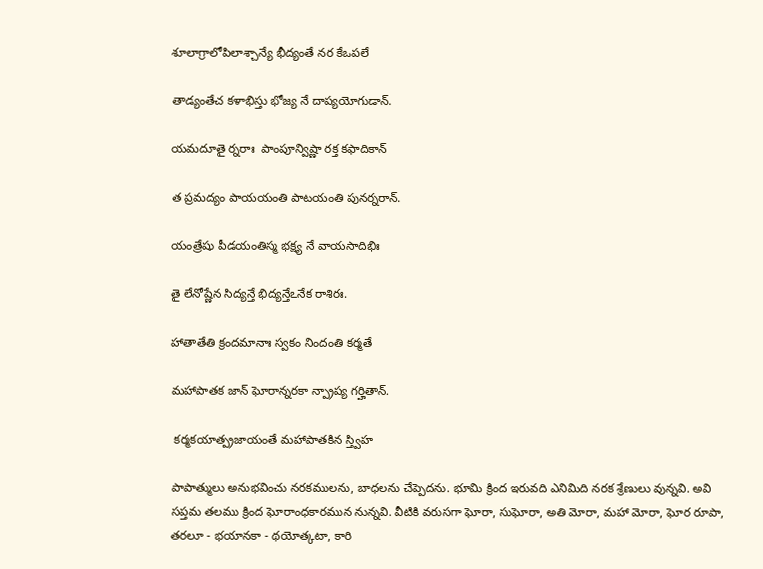శూలాగ్రాలోపిలాశ్చాన్యే భీద్యంతే నర కేఒపలే

తాడ్యంతేచ కళాభిస్తు భోజ్య నే దాప్యయోగుడాన్.

యమదూతై ర్నరాః  పాంపూన్విష్ణా రక్త కఫాదికాన్

త ప్రమద్యం పాయయంతి పాటయంతి పునర్నరాన్.

యంత్రేషు పీడయంతిస్మ భక్ష్య నే వాయసాదిభిః

తై లేనోష్ణేన సిద్యన్తే భిద్యన్తేఽనేక రాశిరః.

హాతాతేతి క్రందమానాః స్వకం నిందంతి కర్మతే

మహాపాతక జాన్ ఘోరాన్నరకా న్ప్రాప్య గర్హితాన్.

 కర్మకయాత్ప్రజాయంతే మహాపాతకిన స్త్విహ

పాపాత్ములు అనుభవించు నరకములను, బాధలను చేప్పెదను. భూమి క్రింద ఇరువది ఎనిమిది నరక శ్రేణులు వున్నవి. అవి సప్తమ తలము క్రింద ఘోరాంధకారమున నున్నవి. వీటికి వరుసగా ఘోరా, సుఘోరా, అతి మోరా, మహా మోరా, ఘోర రూపా, తరలూ - భయానకా - థయోత్కటా, కారి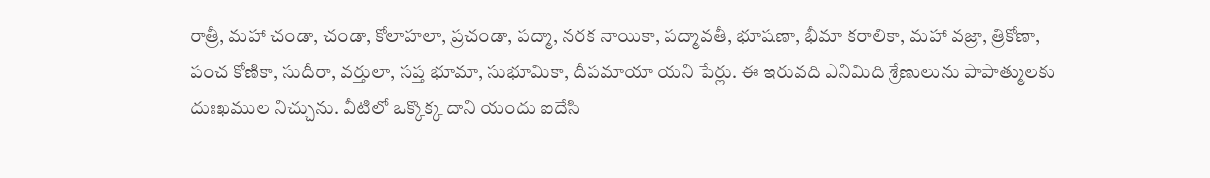రాత్రీ, మహా చండా, చండా, కోలాహలా, ప్రచండా, పద్మా, నరక నాయికా, పద్మావతీ, భూషణా, భీమా కరాలికా, మహా వజ్రా, త్రికోణా, పంచ కోణికా, సుదీరా, వర్తులా, సప్త భూమా, సుభూమికా, దీపమాయా యని పేర్లు. ఈ ఇరువది ఎనిమిది శ్రేణులును పాపాత్ములకు దుఃఖముల నిచ్చును. వీటిలో ఒక్కొక్క దాని యందు ఐదేసి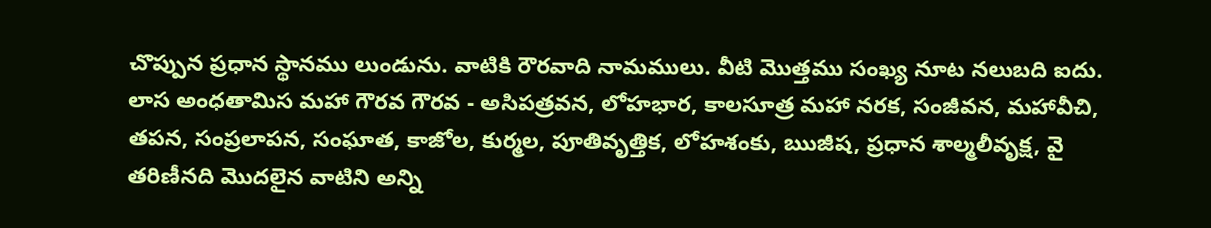చొప్పున ప్రధాన స్థానము లుండును. వాటికి రౌరవాది నామములు. వీటి మొత్తము సంఖ్య నూట నలుబది ఐదు. లాస అంధతామిస మహా గౌరవ గౌరవ - అసిపత్రవన, లోహభార, కాలసూత్ర మహా నరక, సంజీవన, మహావీచి, తపన, సంప్రలాపన, సంఘాత, కాజోల, కుర్మల, పూతివృత్తిక, లోహశంకు, ఋజీష, ప్రధాన శాల్మలీవృక్ష, వై తరిణీనది మొదలైన వాటిని అన్ని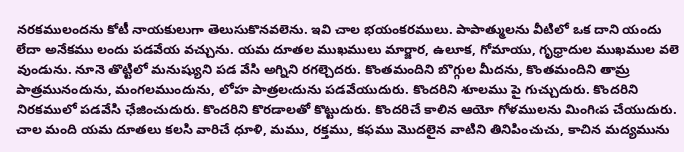నరకములందను కోటీ నాయకులుగా తెలుసుకొనవలెను. ఇవి చాల భయంకరములు. పాపాత్ములను వీటిలో ఒక దాని యందు లేదా అనేకము లందు పడవేయ వచ్చును. యమ దూతల ముఖములు మార్జార, ఉలూక, గోమాయు, గృధ్రాదుల ముఖముల వలె వుండును. నూనె తొట్టిలో మనుష్యుని పడ వేసి అగ్నిని రగల్చెదరు. కొంతమందిని బొగ్గుల మీదను, కొంతమందిని తామ్ర పాత్రమునందును, మంగలముందును, లోహ పాత్రలఁదును పడవేయుదురు. కొందరిని శూలము పై గుచ్చుదురు. కొందరిని నిరకములో పడవేసి ఛేజించుదురు. కొందరిని కొరడాలతో కొట్టుదురు. కొందరిచే కాలిన ఆయో గోళములను మింగిఁప చేయుదురు. చాల మంది యమ దూతలు కలసి వారిచే ధూళి, మము, రక్తము, కఫము మొదలైన వాటిని తినిపించుచు, కాచిన మద్యమును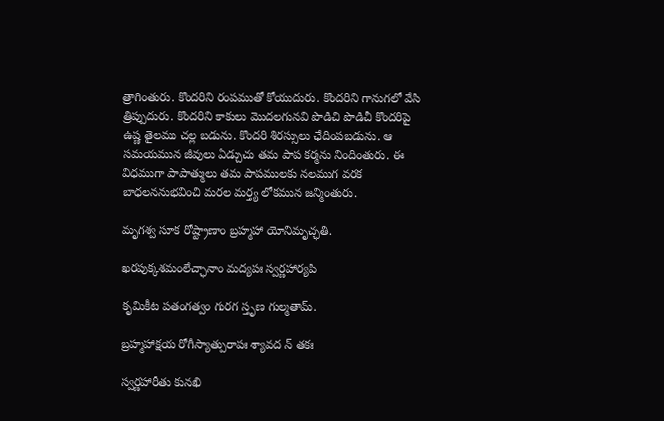త్రాగింతురు. కొందరిని రంపముతో కోయుదురు. కొందరిని గానుగలో వేసి త్రిప్పుదురు. కొందరిని కాకులు మొదలగునవి పొడిచి పొడిచీ కొందరిపై ఉష్ణ తైలము చల్ల బడును. కొందరి శిరస్సులు ఛేదింపబడును. ఆ సమయమున జీవులు ఏడ్చుచు తమ పాప కర్మను నిందింతురు. ఈ విధముగా పాపాత్ములు తమ పాపములకు నలముగ వరక బాధలననుభవించి మరల మర్త్య లోకమున జన్మింతురు.

మృగశ్వ సూక రోష్ట్రాణాం బ్రహ్మహా యోనిమృచ్ఛతి.

ఖరపుక్కశమంలేచ్ఛానాం మద్యపః స్వర్ణహార్యపి

కృమికీట పతంగత్వం గురగ స్తృణ గుల్మతామ్.

బ్రహ్మహాక్షయ రోగీస్యాత్పురాపః శ్యావద న్ తకః

స్వర్ణహారీతు కునఖి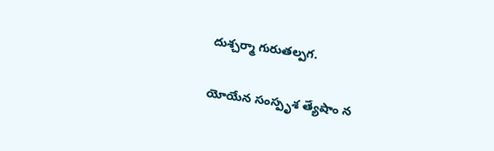దుశ్చర్మా గురుతల్పగ.

యోయేన సంస్పృశ త్యేషాం న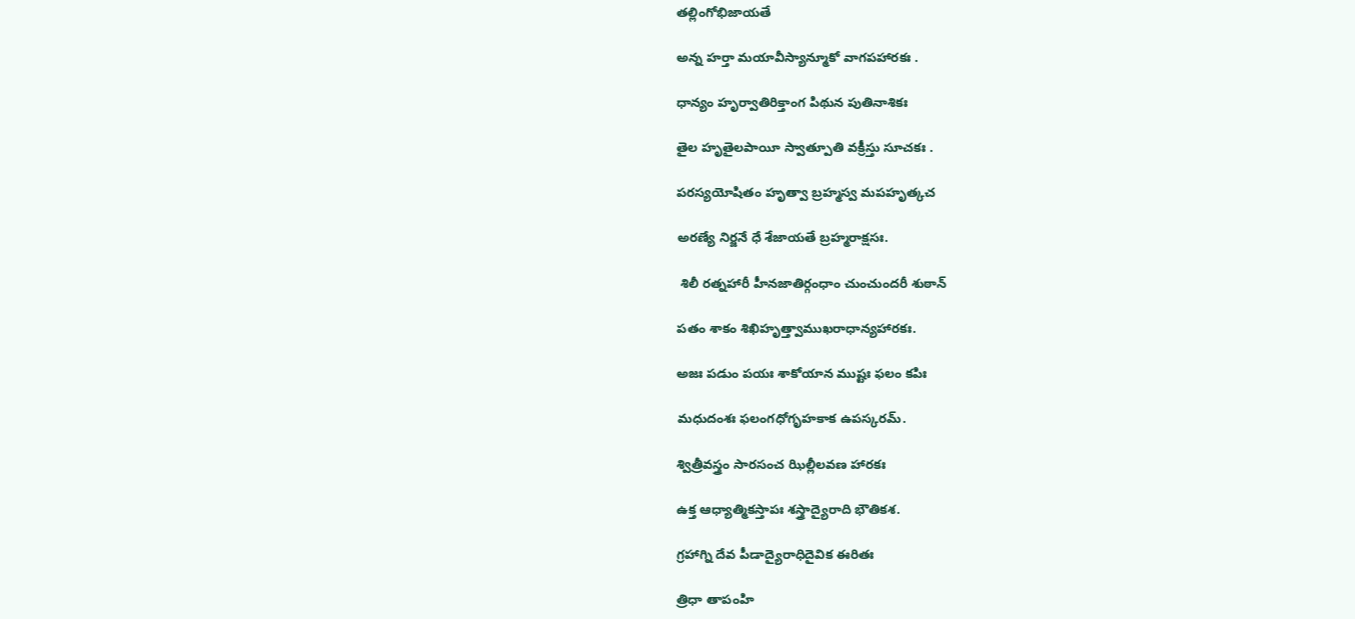తల్లింగోభిజాయతే

అన్న హర్తా మయావీస్యాన్మూకో వాగపహారకః .

ధాన్యం హృర్వాతిరిక్తాంగ పిథున పుతినాశికః

తైల హృతైలపాయీ స్వాత్పూతి వక్రీస్తు సూచకః .

పరస్యయోషితం హృత్వా బ్రహ్మస్వ మపహృత్కచ

అరణ్యే నిర్జనే ధే శేజాయతే బ్రహ్మరాక్షసః.

 శిలీ రత్నహారీ హీనజాతిర్గంధాం చుంచుందరీ శుఠాన్

పతం శాకం శిఖిహృత్త్వాముఖరాధాన్యహారకః.

అజః పడుం పయః శాకోయాన ముష్టః ఫలం కపిః

మధుదంశః ఫలంగధోగృహకాక ఉపస్కరమ్.

శ్విత్రీవస్త్రం సారసంచ ఝిల్లీలవణ హారకః

ఉక్త ఆధ్యాత్మికస్తాపః శస్త్రాద్యైరాది భౌతికశ.

గ్రహాగ్ని దేవ పీడాద్యైరాధిదైవిక ఈరితః

త్రిధా తాపంహి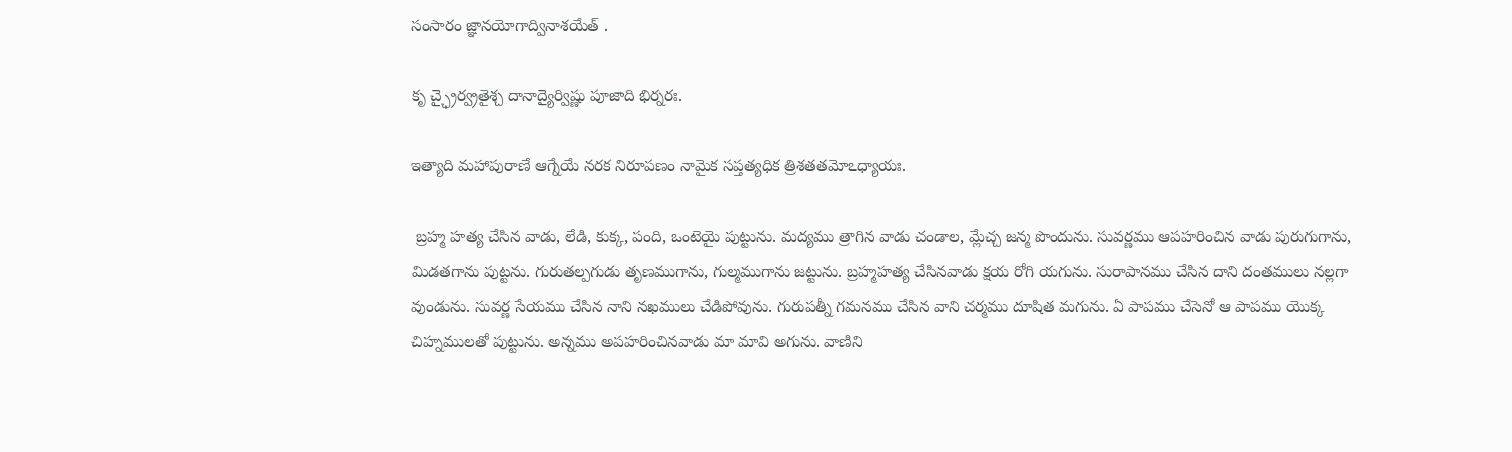సంసారం జ్ఞానయోగాద్వినాశయేత్ .

కృ చ్ఛ్రైర్వ్రతైశ్చ దానాద్యైర్విష్ణు పూజాది భిర్నరః.

ఇత్యాది మహాపురాణే ఆగ్నేయే నరక నిరూపణం నామైక సప్తత్యధిక త్రిశతతమోఽధ్యాయః.

 బ్రహ్మ హత్య చేసిన వాడు, లేడి, కుక్క, పంది, ఒంటెయై పుట్టును. మద్యము త్రాగిన వాడు చండాల, మ్లేచ్చ జన్మ పొందును. సువర్ణము ఆపహరించిన వాడు పురుగుగాను, మిడతగాను పుట్టను. గురుతల్పగుడు తృణముగాను, గుల్మముగాను జట్టును. బ్రహ్మహత్య చేసినవాడు క్షయ రోగి యగును. సురాపానము చేసిన దాని దంతములు నల్లగా వుండును. సువర్ణ సేయము చేసిన నాని నఖములు చేడిపోవును. గురుపత్నీ గమనము చేసిన వాని చర్మము దూషిత మగును. ఏ పాపము చేసెనో ఆ పాపము యొక్క చిహ్నములతో పుట్టును. అన్నము అపహరించినవాడు మా మావి అగును. వాణిని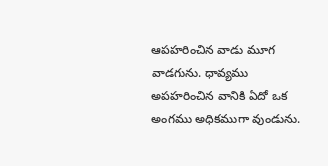ఆపహరించిన వాడు మూగ వాడగును. ధావ్యము అపహరించిన వానికి ఏదో ఒక అంగము అధికముగా వుండును.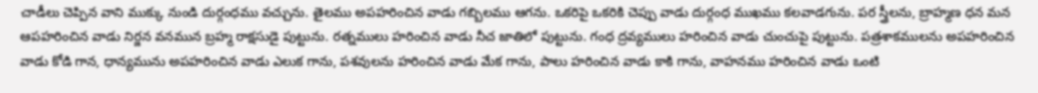చాడీలు చెప్పిన వాని ముక్కు నుండి దుర్గంధము వచ్చును. తైలము అపహరించిన వాడు గబ్బిలము ఆగను. ఒకరిపై ఒకరికి చెప్పు వాడు దుర్గంధ ముఖము కలవాడగును. పర స్త్రీలను, బ్రాహ్మణ ధన మన ఆపహరించిన వాడు నిర్జన వనమున బ్రహ్మ రాక్షసుడై పుట్టును. రత్నములు హరించిన వాడు నీచ జాతిలో పుట్టును. గంధ ద్రవ్యములు హరించిన వాడు చుంచుపై పుట్టును. పత్రశాకములను అపహరించిన వాడు కోడి గాన, ధాన్యమును అపహరించిన వాడు ఎలుక గాను, పశవులను హరించిన వాడు మేక గాను, పాలు హరించిన వాడు కాకి గాను, వాహనము హరించిన వాడు ఒంటి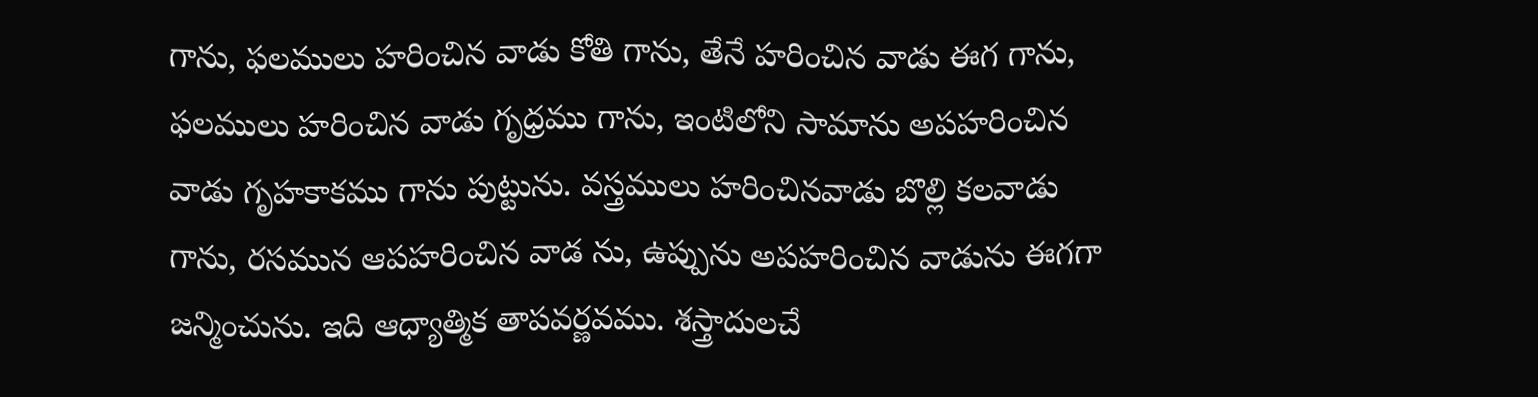గాను, ఫలములు హరించిన వాడు కోతి గాను, తేనే హరించిన వాడు ఈగ గాను, ఫలములు హరించిన వాడు గృధ్రము గాను, ఇంటిలోని సామాను అపహరించిన వాడు గృహకాకము గాను పుట్టును. వస్త్రములు హరించినవాడు బొల్లి కలవాడు గాను, రసమున ఆపహరించిన వాడ ను, ఉప్పును అపహరించిన వాడును ఈగగా జన్మించును. ఇది ఆధ్యాత్మిక తాపవర్ణవము. శస్త్రాదులచే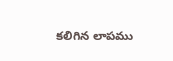కలిగిన లాపము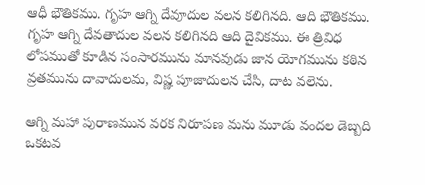ఆధీ భౌతికము. గృహ ఆగ్ని దేవూదుల వలన కలిగినది. ఆది భౌతికము. గృహ ఆగ్ని దేవతాదుల వలన కలిగినది ఆది దైవికము. ఈ త్రివిధ లోపముతో కూడిన సంసారమును మానవుడు జాన యోగమును కఠిన వ్రతమును దావాదులమ, విష్ణ పూజాదులన చేసి, దాట వలెను.

ఆగ్ని మహా పురాణమున వరక నిరూపణ మను మూడు వందల డెబ్బది ఒకటవ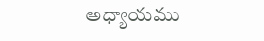అధ్యాయము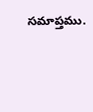సమాప్తము.